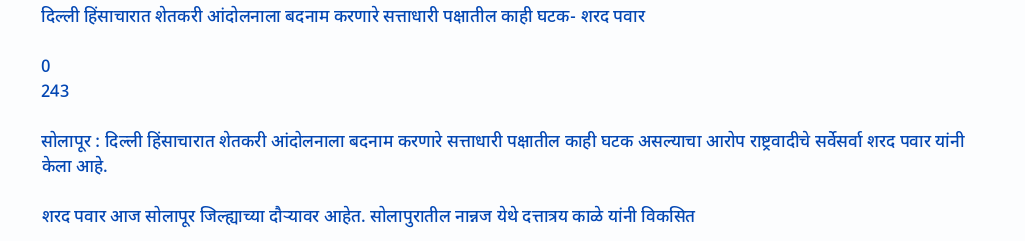दिल्ली हिंसाचारात शेतकरी आंदोलनाला बदनाम करणारे सत्ताधारी पक्षातील काही घटक- शरद पवार

0
243

सोलापूर : दिल्ली हिंसाचारात शेतकरी आंदोलनाला बदनाम करणारे सत्ताधारी पक्षातील काही घटक असल्याचा आरोप राष्ट्रवादीचे सर्वेसर्वा शरद पवार यांनी केला आहे.

शरद पवार आज सोलापूर जिल्ह्याच्या दौऱ्यावर आहेत. सोलापुरातील नान्नज येथे दत्तात्रय काळे यांनी विकसित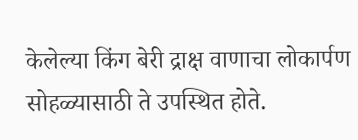केलेल्या किंग बेरी द्राक्ष वाणाचा लोकार्पण सोहळ्यासाठी ते उपस्थित होते.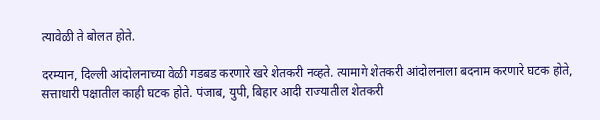त्यावेळी ते बोलत होते.

दरम्यान, दिल्ली आंदोलनाच्या वेळी गडबड करणारे खरे शेतकरी नव्हते. त्यामागे शेतकरी आंदोलनाला बदनाम करणारे घटक होते, सत्ताधारी पक्षातील काही घटक होते. पंजाब, युपी, बिहार आदी राज्यातील शेतकरी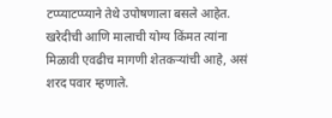टप्प्याटप्प्याने तेथे उपोषणाला बसले आहेत. खरेदीची आणि मालाची योग्य किंमत त्यांना मिळावी एवढीच मागणी शेतकऱ्यांची आहे, असं शरद पवार म्हणाले.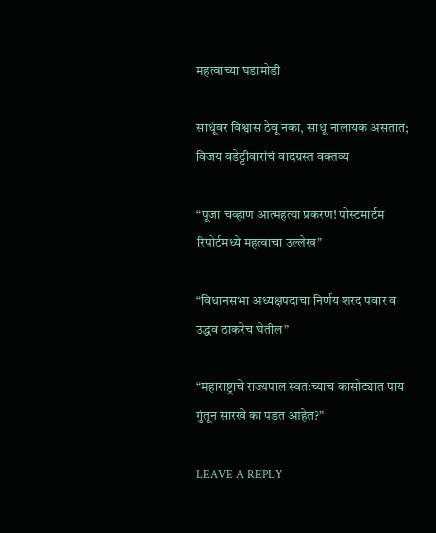महत्वाच्या घडामोडी

साधूंवर विश्वास ठेवू नका, साधू नालायक असतात; विजय वडेट्टीवारांचं वादग्रस्त वक्तव्य

“पूजा चव्हाण आत्महत्या प्रकरण! पोस्टमार्टम रिपोर्टमध्ये महत्वाचा उल्लेख”

“विधानसभा अध्यक्षपदाचा निर्णय शरद पवार व उद्धव ठाकरेच घेतील”

“महाराष्ट्राचे राज्यपाल स्वतःच्याच कासोट्यात पाय गुंतून सारखे का पडत आहेत?”

LEAVE A REPLY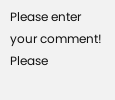Please enter your comment!
Please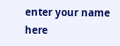enter your name here